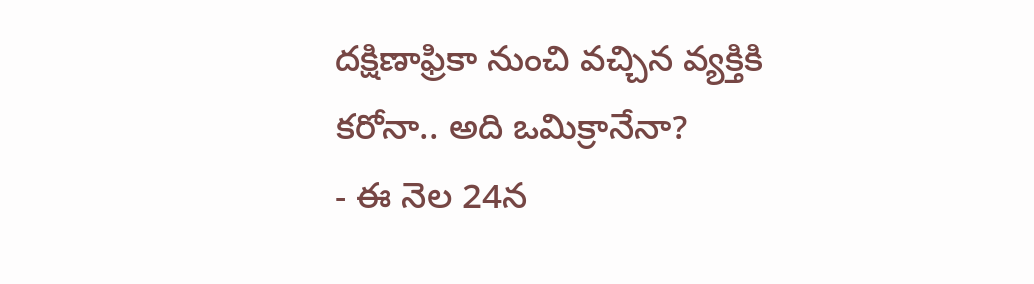దక్షిణాఫ్రికా నుంచి వచ్చిన వ్యక్తికి కరోనా.. అది ఒమిక్రానేనా?
- ఈ నెల 24న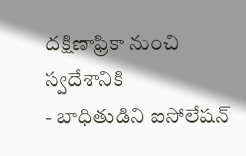దక్షిణాఫ్రికా నుంచి స్వదేశానికి
- బాధితుడిని ఐసోలేషన్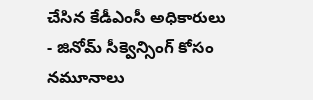చేసిన కేడీఎంసీ అధికారులు
- జినోమ్ సీక్వెన్సింగ్ కోసం నమూనాలు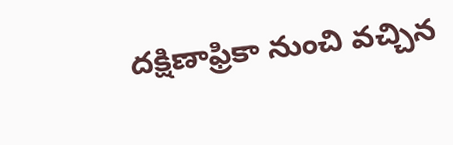దక్షిణాఫ్రికా నుంచి వచ్చిన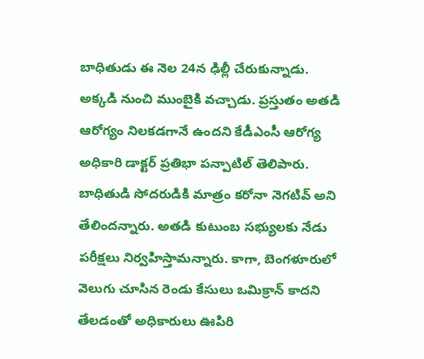బాధితుడు ఈ నెల 24న ఢిల్లీ చేరుకున్నాడు. అక్కడి నుంచి ముంబైకి వచ్చాడు. ప్రస్తుతం అతడి ఆరోగ్యం నిలకడగానే ఉందని కేడీఎంసీ ఆరోగ్య అధికారి డాక్టర్ ప్రతిభా పన్పాటిల్ తెలిపారు. బాధితుడి సోదరుడికి మాత్రం కరోనా నెగటివ్ అని తేలిందన్నారు. అతడి కుటుంబ సభ్యులకు నేడు పరీక్షలు నిర్వహిస్తామన్నారు. కాగా, బెంగళూరులో వెలుగు చూసిన రెండు కేసులు ఒమిక్రాన్ కాదని తేలడంతో అధికారులు ఊపిరి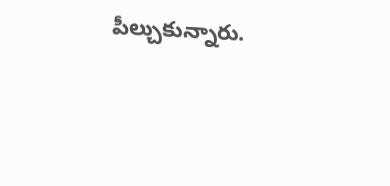పీల్చుకున్నారు.